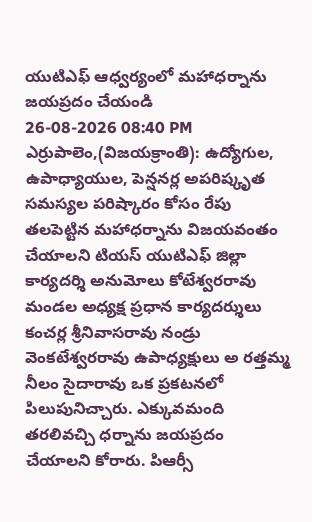యుటిఎఫ్ ఆధ్వర్యంలో మహాధర్నాను జయప్రదం చేయండి
26-08-2026 08:40 PM
ఎర్రుపాలెం,(విజయక్రాంతి): ఉద్యోగుల, ఉపాధ్యాయుల, పెన్షనర్ల అపరిష్కృత సమస్యల పరిష్కారం కోసం రేపు తలపెట్టిన మహాధర్నాను విజయవంతం చేయాలని టియస్ యుటిఎఫ్ జిల్లా కార్యదర్శి అనుమోలు కోటేశ్వరరావు మండల అధ్యక్ష ప్రధాన కార్యదర్శులు కంచర్ల శ్రీనివాసరావు నండ్రు వెంకటేశ్వరరావు ఉపాధ్యక్షులు అ రత్తమ్మ నీలం సైదారావు ఒక ప్రకటనలో పిలుపునిచ్చారు. ఎక్కువమంది తరలివచ్చి ధర్నాను జయప్రదం చేయాలని కోరారు. పిఆర్సీ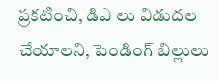ప్రకటించి, డిఎ లు విడుదల చేయాలని, పెండింగ్ బిల్లులు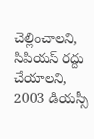చెల్లించాలని, సిపియస్ రద్దు చేయాలని, 2003 డియస్సీ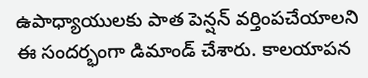ఉపాధ్యాయులకు పాత పెన్షన్ వర్తింపచేయాలని ఈ సందర్భంగా డిమాండ్ చేశారు. కాలయాపన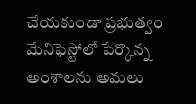చేయకుండా ప్రభుత్వం మేనిఫెస్టోలో పేర్కొన్న అంశాలను అమలు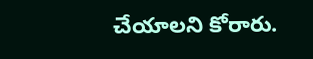చేయాలని కోరారు.